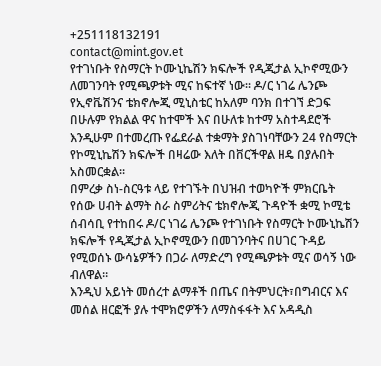+251118132191
contact@mint.gov.et
የተገነቡት የስማርት ኮሙኒኬሽን ክፍሎች የዲጂታል ኢኮኖሚውን ለመገንባት የሚጫዎቱት ሚና ከፍተኛ ነው። ዶ/ር ነገሬ ሌንጮ
የኢኖቬሽንና ቴክኖሎጂ ሚኒስቴር ከአለም ባንክ በተገኘ ድጋፍ በሁሉም የክልል ዋና ከተሞች እና በሁለቱ ከተማ አስተዳደሮች እንዲሁም በተመረጡ የፌደራል ተቋማት ያስገነባቸውን 24 የስማርት የኮሚኒኬሽን ክፍሎች በዛሬው እለት በቨርችዋል ዘዴ በያሉበት አስመርቋል።
በምረቃ ስነ-ስርዓቱ ላይ የተገኙት በህዝብ ተወካዮች ምክርቤት የሰው ሀብት ልማት ስራ ስምሪትና ቴክኖሎጂ ጉዳዮች ቋሚ ኮሚቴ ሰብሳቢ የተከበሩ ዶ/ር ነገሬ ሌንጮ የተገነቡት የስማርት ኮሙኒኬሽን ክፍሎች የዲጂታል ኢኮኖሚውን በመገንባትና በሀገር ጉዳይ የሚወሰኑ ውሳኔዎችን በጋራ ለማድረግ የሚጫዎቱት ሚና ወሳኝ ነው ብለዋል።
እንዲህ አይነት መሰረተ ልማቶች በጤና በትምህርት፣በግብርና እና መሰል ዘርፎች ያሉ ተሞክሮዎችን ለማስፋፋት እና አዳዲስ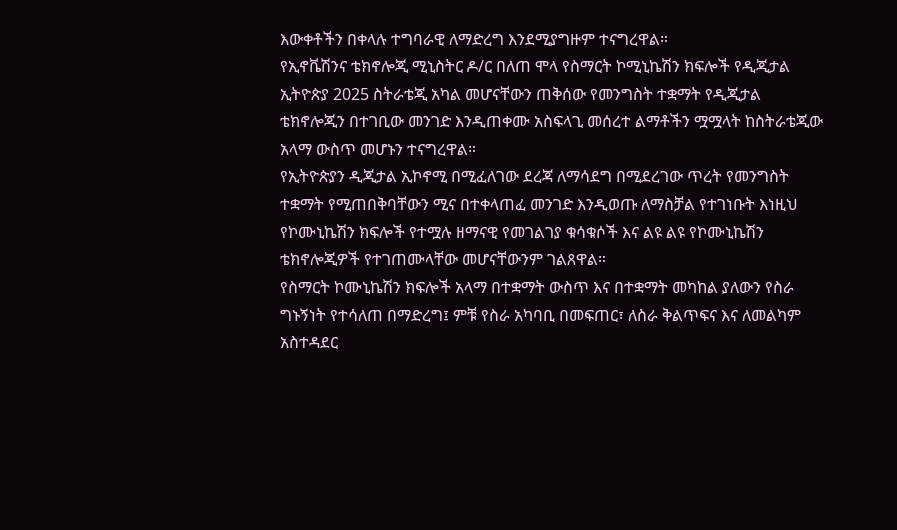እውቀቶችን በቀላሉ ተግባራዊ ለማድረግ እንደሚያግዙም ተናግረዋል።
የኢኖቬሽንና ቴክኖሎጂ ሚኒስትር ዶ/ር በለጠ ሞላ የስማርት ኮሚኒኬሽን ክፍሎች የዲጂታል ኢትዮጵያ 2025 ስትራቴጂ አካል መሆናቸውን ጠቅሰው የመንግስት ተቋማት የዲጂታል ቴክኖሎጂን በተገቢው መንገድ እንዲጠቀሙ አስፍላጊ መሰረተ ልማቶችን ሟሟላት ከስትራቴጂው አላማ ውስጥ መሆኑን ተናግረዋል።
የኢትዮጵያን ዲጂታል ኢኮኖሚ በሚፈለገው ደረጃ ለማሳደግ በሚደረገው ጥረት የመንግስት ተቋማት የሚጠበቅባቸውን ሚና በተቀላጠፈ መንገድ እንዲወጡ ለማስቻል የተገነቡት እነዚህ የኮሙኒኬሽን ክፍሎች የተሟሉ ዘማናዊ የመገልገያ ቁሳቁሶች እና ልዩ ልዩ የኮሙኒኬሽን ቴክኖሎጂዎች የተገጠሙላቸው መሆናቸውንም ገልጸዋል።
የስማርት ኮሙኒኬሽን ክፍሎች አላማ በተቋማት ውስጥ እና በተቋማት መካከል ያለውን የስራ ግኑኝነት የተሳለጠ በማድረግ፤ ምቹ የስራ አካባቢ በመፍጠር፣ ለስራ ቅልጥፍና እና ለመልካም አስተዳደር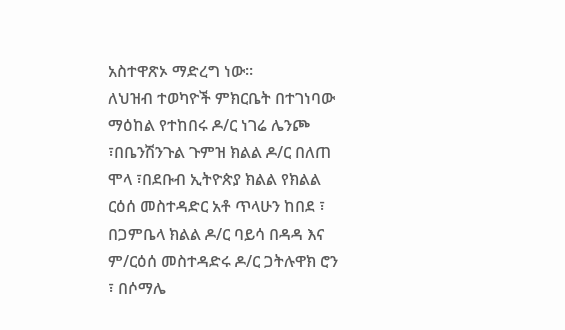አስተዋጽኦ ማድረግ ነው።
ለህዝብ ተወካዮች ምክርቤት በተገነባው ማዕከል የተከበሩ ዶ/ር ነገሬ ሌንጮ ፣በቤንሽንጉል ጉምዝ ክልል ዶ/ር በለጠ ሞላ ፣በደቡብ ኢትዮጵያ ክልል የክልል ርዕሰ መስተዳድር አቶ ጥላሁን ከበደ ፣ በጋምቤላ ክልል ዶ/ር ባይሳ በዳዳ እና ም/ርዕሰ መስተዳድሩ ዶ/ር ጋትሉዋክ ሮን ፣ በሶማሌ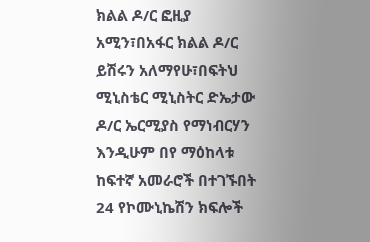ክልል ዶ/ር ፎዚያ አሚን፣በአፋር ክልል ዶ/ር ይሽሩን አለማየሁ፣በፍትህ ሚኒስቴር ሚኒስትር ድኤታው ዶ/ር ኤርሚያስ የማነብርሃን እንዲሁም በየ ማዕከላቱ ከፍተኛ አመራሮች በተገኙበት 24 የኮሙኒኬሽን ክፍሎች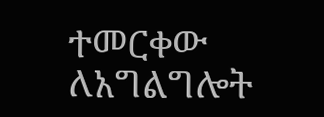ተመርቀው ለአግልግሎት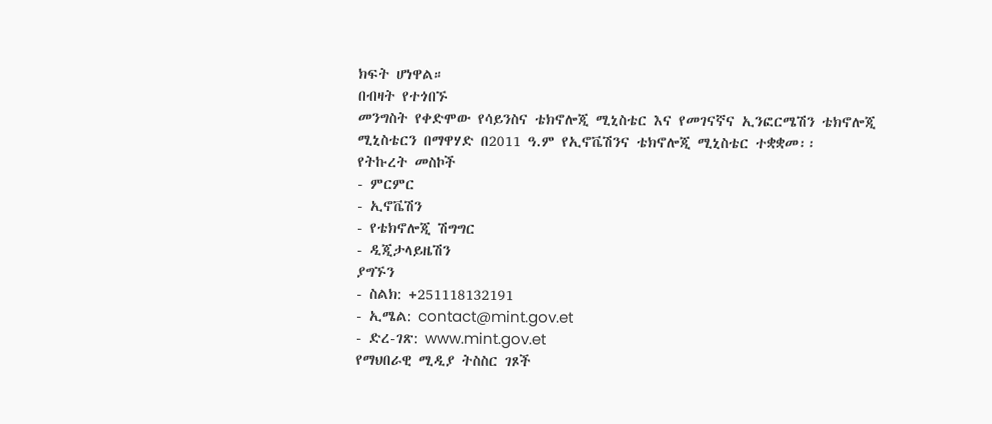ክፍት ሆነዋል።
በብዛት የተጎበኙ
መንግስት የቀድሞው የሳይንስና ቴክኖሎጂ ሚኒስቴር እና የመገናኛና ኢንፎርሜሽን ቴክኖሎጂ ሚኒስቴርን በማዋሃድ በ2011 ዓ.ም የኢኖቬሽንና ቴክኖሎጂ ሚኒስቴር ተቋቋመ፡፡
የትኩረት መስኮች
- ምርምር
- ኢኖቬሽን
- የቴክኖሎጂ ሽግግር
- ዲጂታላይዜሽን
ያግኙን
- ስልክ: +251118132191
- ኢሜል: contact@mint.gov.et
- ድረ-ገጽ: www.mint.gov.et
የማህበራዊ ሚዲያ ትስስር ገጾች